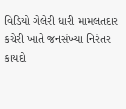વિડિયો ગેલેરી ધારી મામલતદાર કચેરી ખાતે જનસંખ્યા નિરંતર કાયદો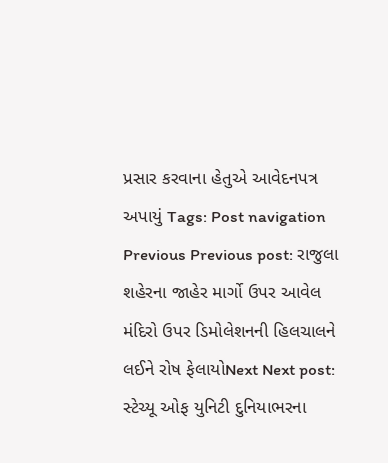પ્રસાર કરવાના હેતુએ આવેદનપત્ર અપાયું Tags: Post navigation Previous Previous post: રાજુલા શહેરના જાહેર માર્ગો ઉપર આવેલ મંદિરો ઉપર ડિમોલેશનની હિલચાલને લઈને રોષ ફેલાયોNext Next post: સ્ટેચ્યૂ ઓફ યુનિટી દુનિયાભરના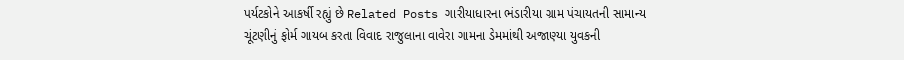પર્યટકોને આકર્ષી રહ્યું છે Related Posts ગારીયાધારના ભંડારીયા ગ્રામ પંચાયતની સામાન્ય ચૂંટણીનું ફોર્મ ગાયબ કરતા વિવાદ રાજુલાના વાવેરા ગામના ડેમમાંથી અજાણ્યા યુવકની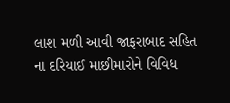લાશ મળી આવી જાફરાબાદ સહિત ના દરિયાઈ માછીમારોને વિવિધ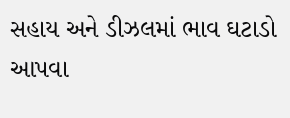સહાય અને ડીઝલમાં ભાવ ઘટાડો આપવા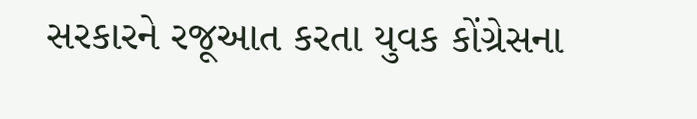સરકારને રજૂઆત કરતા યુવક કોંગ્રેસના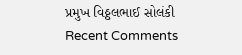પ્રમુખ વિઠ્ઠલભાઈ સોલંકી
Recent Comments